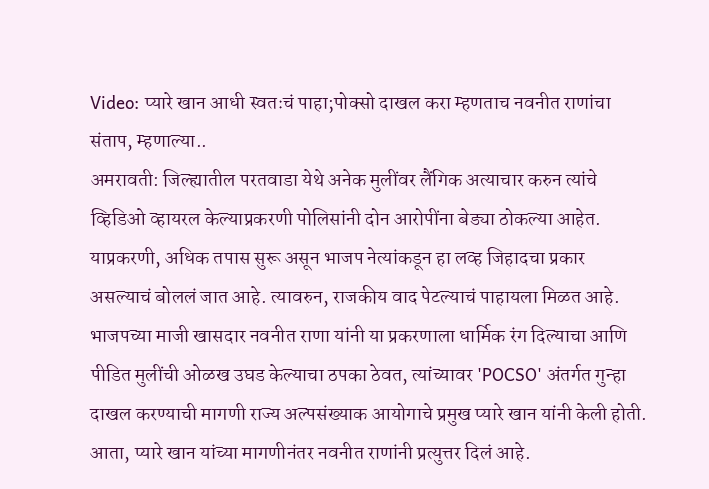Video: प्यारे खान आधी स्वतःचं पाहा;पोक्सो दाखल करा म्हणताच नवनीत राणांचा संताप, म्हणाल्या..
अमरावती: जिल्ह्यातील परतवाडा येथे अनेक मुलींवर लैंगिक अत्याचार करुन त्यांचे व्हिडिओ व्हायरल केल्याप्रकरणी पोलिसांनी दोन आरोपींना बेड्या ठोकल्या आहेत. याप्रकरणी, अधिक तपास सुरू असून भाजप नेत्यांकडून हा लव्ह जिहादचा प्रकार असल्याचं बोललं जात आहे. त्यावरुन, राजकीय वाद पेटल्याचं पाहायला मिळत आहे. भाजपच्या माजी खासदार नवनीत राणा यांनी या प्रकरणाला धार्मिक रंग दिल्याचा आणि पीडित मुलींची ओळख उघड केल्याचा ठपका ठेवत, त्यांच्यावर 'POCSO' अंतर्गत गुन्हा दाखल करण्याची मागणी राज्य अल्पसंख्याक आयोगाचे प्रमुख प्यारे खान यांनी केली होती. आता, प्यारे खान यांच्या मागणीनंतर नवनीत राणांनी प्रत्युत्तर दिलं आहे.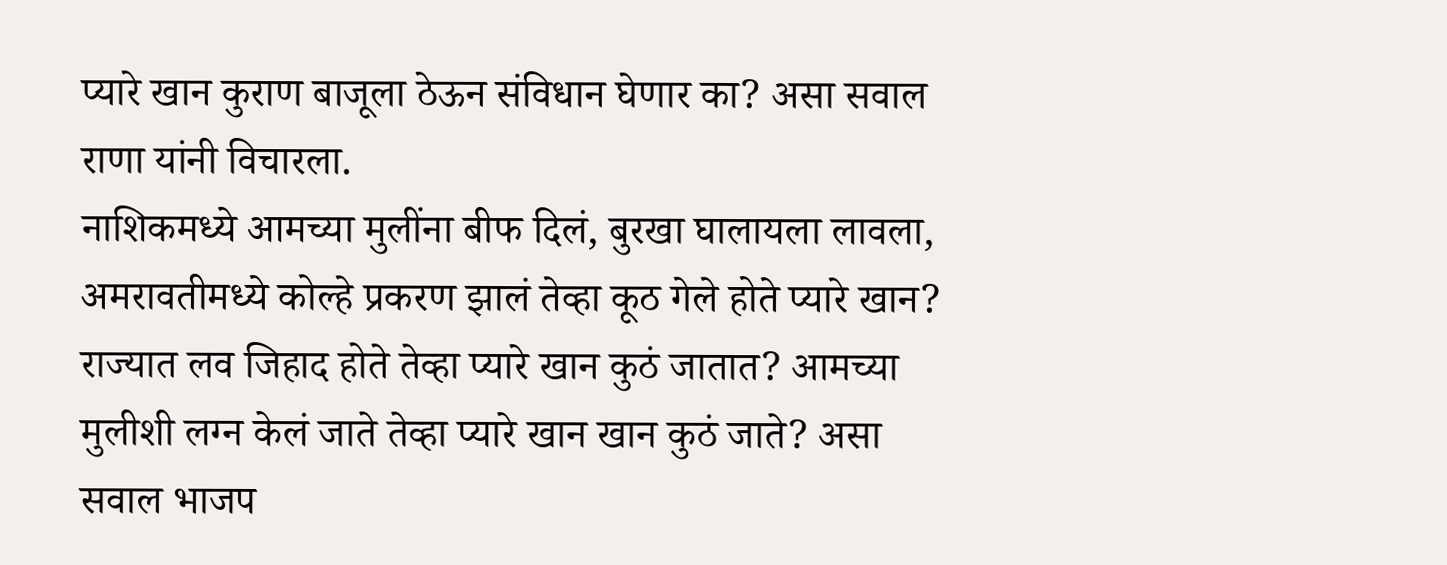प्यारे खान कुराण बाजूला ठेऊन संविधान घेणार का? असा सवाल राणा यांनी विचारला.
नाशिकमध्ये आमच्या मुलींना बीफ दिलं, बुरखा घालायला लावला, अमरावतीमध्ये कोल्हे प्रकरण झालं तेव्हा कूठ गेले होते प्यारे खान? राज्यात लव जिहाद होते तेव्हा प्यारे खान कुठं जातात? आमच्या मुलीशी लग्न केलं जाते तेव्हा प्यारे खान खान कुठं जाते? असा सवाल भाजप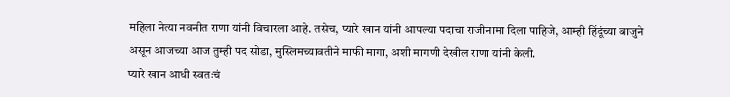महिला नेत्या नवनीत राणा यांनी विचारला आहे. तसेच, प्यारे खान यांनी आपल्या पदाचा राजीनामा दिला पाहिजे, आम्ही हिंदूंच्या बाजुने असून आजच्या आज तुम्ही पद सोडा, मुस्लिमच्यावतीने माफी मागा, अशी मागणी देखील राणा यांनी केली.
प्यारे खान आधी स्वतःचं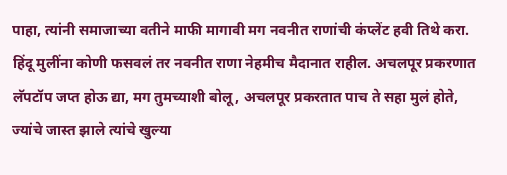पाहा, त्यांनी समाजाच्या वतीने माफी मागावी मग नवनीत राणांची कंप्लेंट हवी तिथे करा. हिंदू मुलींना कोणी फसवलं तर नवनीत राणा नेहमीच मैदानात राहील. अचलपूर प्रकरणात लॅपटॉप जप्त होऊ द्या, मग तुमच्याशी बोलू, अचलपूर प्रकरतात पाच ते सहा मुलं होते, ज्यांचे जास्त झाले त्यांचे खुल्या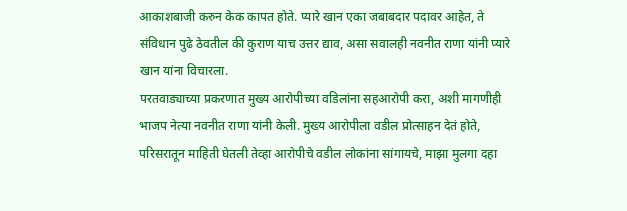आकाशबाजी करुन केक कापत होते. प्यारे खान एका जबाबदार पदावर आहेत, ते संविधान पुढे ठेवतील की कुराण याच उत्तर द्याव, असा सवालही नवनीत राणा यांनी प्यारे खान यांना विचारला.
परतवाड्याच्या प्रकरणात मुख्य आरोपीच्या वडिलांना सहआरोपी करा, अशी मागणीही भाजप नेत्या नवनीत राणा यांनी केली. मुख्य आरोपीला वडील प्रोत्साहन देतं होते, परिसरातून माहिती घेतली तेव्हा आरोपीचे वडील लोकांना सांगायचे, माझा मुलगा दहा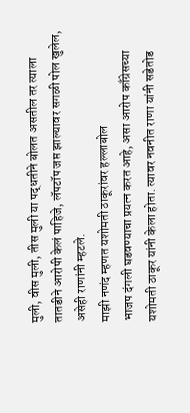मुली, वीस मुली, तीस मुली या पद्धतीने बोलत असतील तर त्याला तातडीने आरोपी केलं पाहिजे, लॅपटॉप जप्त झाल्यावर सगळी पोल खुलेल, असेही राणांनी म्हटले.
माझी नणंद म्हणत यशोमती ठाकूरांवर हल्लाबोल
भाजप दंगली घडवण्याचा प्रयत्न करत आहे, असा आरोप काँग्रेसच्या यशोमती ठाकूर यांनी केला होता. त्यावर नवनीत राणा यांनी सडेतोड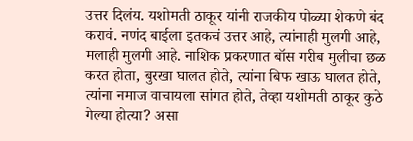उत्तर दिलंय. यशोमती ठाकूर यांनी राजकीय पोळ्या शेकणे बंद करावं. नणंद बाईला इतकचं उत्तर आहे, त्यांनाही मुलगी आहे, मलाही मुलगी आहे. नाशिक प्रकरणात बॉस गरीब मुलीचा छळ करत होता, बुरखा घालत होते, त्यांना बिफ खाऊ घालत होते, त्यांना नमाज वाचायला सांगत होते, तेव्हा यशोमती ठाकूर कुठे गेल्या होत्या? असा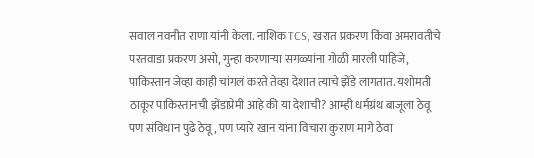सवाल नवनीत राणा यांनी केला. नाशिक TCS, खरात प्रकरण किंवा अमरावतीचे परतवाडा प्रकरण असो, गुन्हा करणाऱ्या सगळ्यांना गोळी मारली पाहिजे, पाकिस्तान जेव्हा काही चांगलं करते तेव्हा देशात त्याचे झेंडे लागतात. यशोमती ठाकूर पाकिस्तानची झेंडाप्रेमी आहे की या देशाची? आम्ही धर्मग्रंथ बाजूला ठेवू पण संविधान पुढे ठेवू, पण प्यारे खान यांना विचारा कुराण मागे ठेवा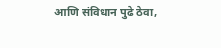आणि संविधान पुढे ठेवा,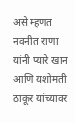असे म्हणत नवनीत राणा यांनी प्यारे खान आणि यशोमती ठाकूर यांच्यावर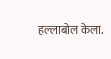हल्लाबोल केला.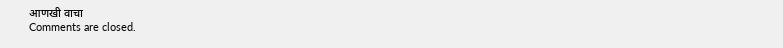आणखी वाचा
Comments are closed.